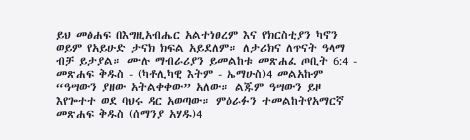ይህ መፅሐፍ በእግዚአብሔር አልተነፀረም እና የክርስቲያን ካኖን ወይም የአይሁድ ታናክ ክፍል አይደለም። ለታሪክና ለጥናት ዓላማ ብቻ ይታያል። ሙሉ ማብራሪያን ይመልከቱ መጽሐፈ ጦቢት 6:4 - መጽሐፍ ቅዱስ - (ካቶሊካዊ እትም - ኤማሁስ)4 መልአኩም “ዓሣውን ያዘው አትልቀቀው” አለው። ልጁም ዓሣውን ይዞ እየጐተተ ወደ ባህሩ ዳር አወጣው። ምዕራፉን ተመልከትየአማርኛ መጽሐፍ ቅዱስ (ሰማንያ አሃዱ)4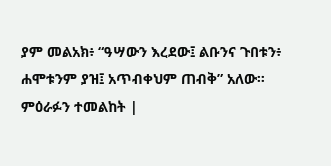ያም መልአክ፥ “ዓሣውን እረደው፤ ልቡንና ጉበቱን፥ ሐሞቱንም ያዝ፤ አጥብቀህም ጠብቅ” አለው። ምዕራፉን ተመልከት |